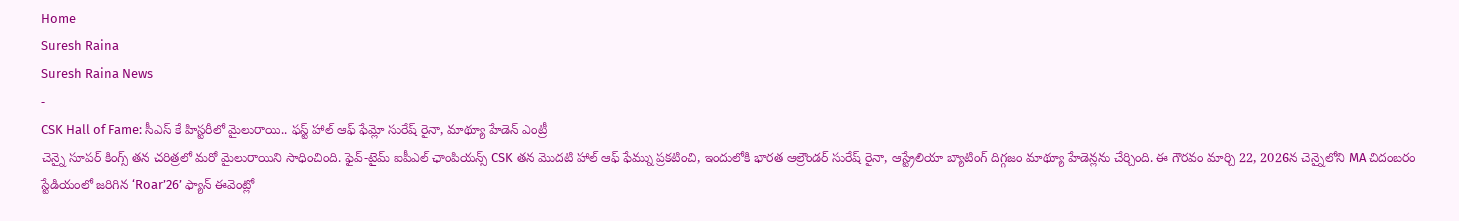Home
Suresh Raina
Suresh Raina News
-
CSK Hall of Fame: సీఎస్ కే హిస్టరీలో మైలురాయి.. ఫస్ట్ హాల్ ఆఫ్ ఫేమ్లో సురేష్ రైనా, మాథ్యూ హేడెన్ ఎంట్రీ
చెన్నై సూపర్ కింగ్స్ తన చరిత్రలో మరో మైలురాయిని సాధించింది. ఫైవ్-టైమ్ ఐపీఎల్ ఛాంపియన్స్ CSK తన మొదటి హాల్ ఆఫ్ ఫేమ్ను ప్రకటించి, ఇందులోకి భారత ఆల్రౌండర్ సురేష్ రైనా, ఆస్ట్రేలియా బ్యాటింగ్ దిగ్గజం మాథ్యూ హేడెన్లను చేర్చింది. ఈ గౌరవం మార్చి 22, 2026న చెన్నైలోని MA చిదంబరం స్టేడియంలో జరిగిన ‘Roar’26’ ఫ్యాన్ ఈవెంట్లో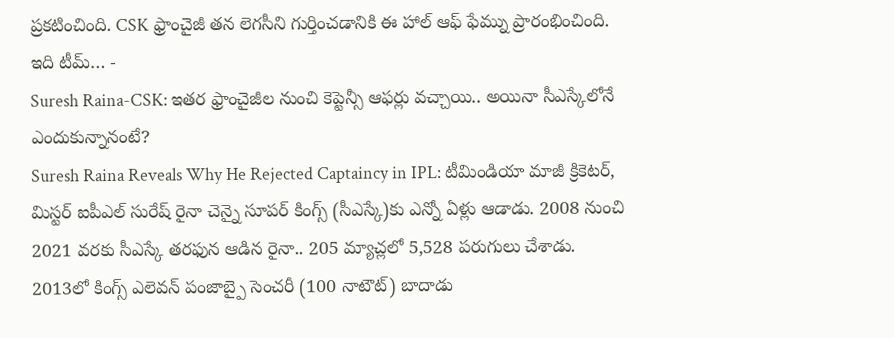ప్రకటించింది. CSK ఫ్రాంచైజీ తన లెగసీని గుర్తించడానికి ఈ హాల్ ఆఫ్ ఫేమ్ను ప్రారంభించింది. ఇది టీమ్… -
Suresh Raina-CSK: ఇతర ఫ్రాంచైజీల నుంచి కెప్టెన్సీ ఆఫర్లు వచ్చాయి.. అయినా సీఎస్కేలోనే ఎందుకున్నానంటే?
Suresh Raina Reveals Why He Rejected Captaincy in IPL: టీమిండియా మాజీ క్రికెటర్, మిస్టర్ ఐపీఎల్ సురేష్ రైనా చెన్నై సూపర్ కింగ్స్ (సీఎస్కే)కు ఎన్నో ఏళ్లు ఆడాడు. 2008 నుంచి 2021 వరకు సీఎస్కే తరఫున ఆడిన రైనా.. 205 మ్యాచ్లలో 5,528 పరుగులు చేశాడు. 2013లో కింగ్స్ ఎలెవన్ పంజాబ్పై సెంచరీ (100 నాటౌట్) బాదాడు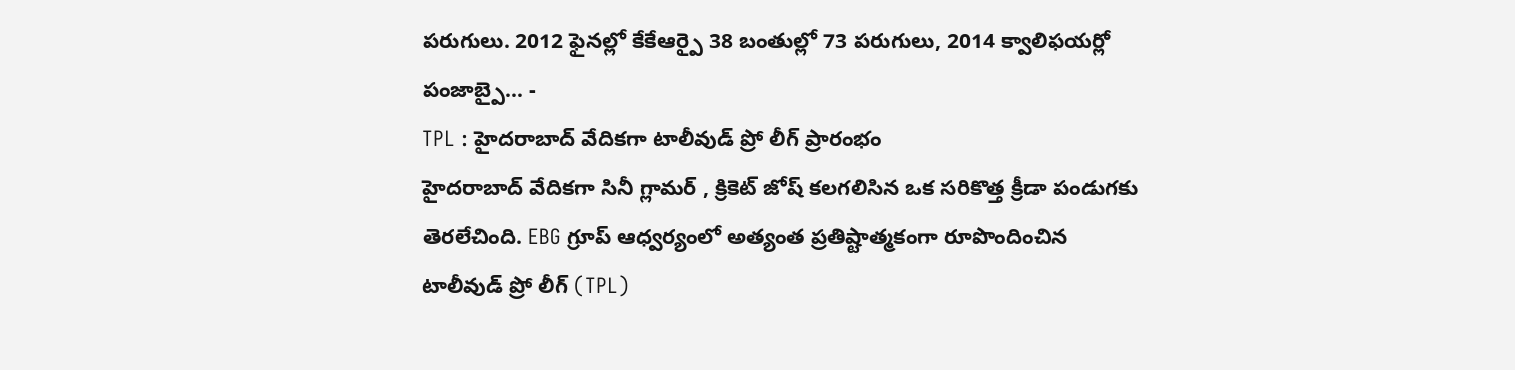పరుగులు. 2012 ఫైనల్లో కేకేఆర్పై 38 బంతుల్లో 73 పరుగులు, 2014 క్వాలిఫయర్లో పంజాబ్పై… -
TPL : హైదరాబాద్ వేదికగా టాలీవుడ్ ప్రో లీగ్ ప్రారంభం
హైదరాబాద్ వేదికగా సినీ గ్లామర్ , క్రికెట్ జోష్ కలగలిసిన ఒక సరికొత్త క్రీడా పండుగకు తెరలేచింది. EBG గ్రూప్ ఆధ్వర్యంలో అత్యంత ప్రతిష్టాత్మకంగా రూపొందించిన టాలీవుడ్ ప్రో లీగ్ (TPL)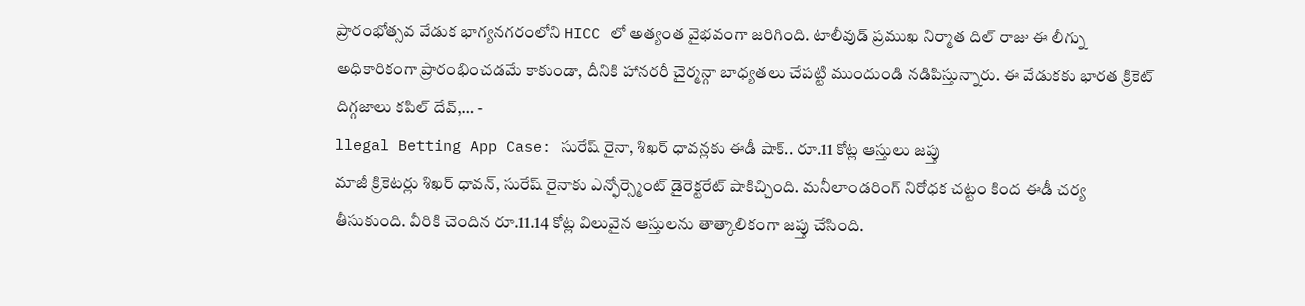ప్రారంభోత్సవ వేడుక భాగ్యనగరంలోని HICC లో అత్యంత వైభవంగా జరిగింది. టాలీవుడ్ ప్రముఖ నిర్మాత దిల్ రాజు ఈ లీగ్ను అధికారికంగా ప్రారంభించడమే కాకుండా, దీనికి హానరరీ చైర్మన్గా బాధ్యతలు చేపట్టి ముందుండి నడిపిస్తున్నారు. ఈ వేడుకకు భారత క్రికెట్ దిగ్గజాలు కపిల్ దేవ్,… -
llegal Betting App Case: సురేష్ రైనా, శిఖర్ ధావన్లకు ఈడీ షాక్.. రూ.11 కోట్ల ఆస్తులు జప్తు
మాజీ క్రికెటర్లు శిఖర్ ధావన్, సురేష్ రైనాకు ఎన్ఫోర్స్మెంట్ డైరెక్టరేట్ షాకిచ్చింది. మనీలాండరింగ్ నిరోధక చట్టం కింద ఈడీ చర్య తీసుకుంది. వీరికి చెందిన రూ.11.14 కోట్ల విలువైన ఆస్తులను తాత్కాలికంగా జప్తు చేసింది.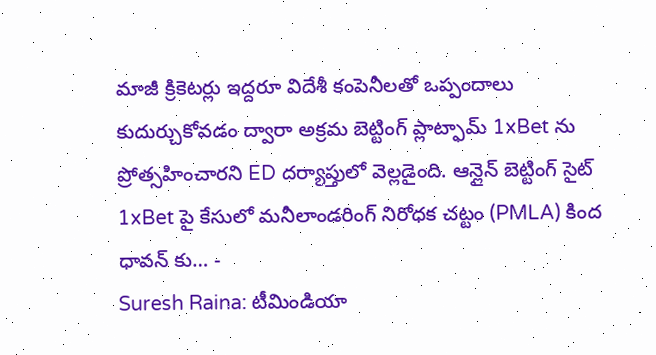మాజీ క్రికెటర్లు ఇద్దరూ విదేశీ కంపెనీలతో ఒప్పందాలు కుదుర్చుకోవడం ద్వారా అక్రమ బెట్టింగ్ ప్లాట్ఫామ్ 1xBet ను ప్రోత్సహించారని ED దర్యాప్తులో వెల్లడైంది. ఆన్లైన్ బెట్టింగ్ సైట్ 1xBet పై కేసులో మనీలాండరింగ్ నిరోధక చట్టం (PMLA) కింద ధావన్ కు… -
Suresh Raina: టీమిండియా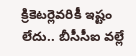క్రికెటర్లెవరికీ ఇష్టం లేదు.. బీసీసీఐ వల్లే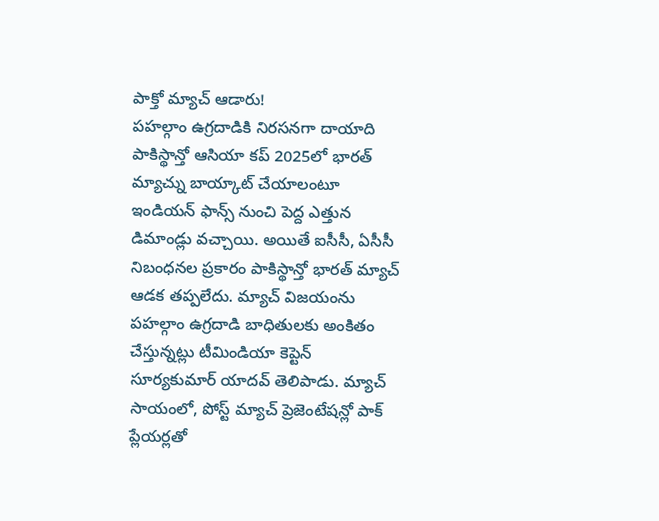పాక్తో మ్యాచ్ ఆడారు!
పహల్గాం ఉగ్రదాడికి నిరసనగా దాయాది పాకిస్థాన్తో ఆసియా కప్ 2025లో భారత్ మ్యాచ్ను బాయ్కాట్ చేయాలంటూ ఇండియన్ ఫాన్స్ నుంచి పెద్ద ఎత్తున డిమాండ్లు వచ్చాయి. అయితే ఐసీసీ, ఏసీసీ నిబంధనల ప్రకారం పాకిస్థాన్తో భారత్ మ్యాచ్ ఆడక తప్పలేదు. మ్యాచ్ విజయంను పహల్గాం ఉగ్రదాడి బాధితులకు అంకితం చేస్తున్నట్లు టీమిండియా కెప్టెన్ సూర్యకుమార్ యాదవ్ తెలిపాడు. మ్యాచ్ సాయంలో, పోస్ట్ మ్యాచ్ ప్రెజెంటేషన్లో పాక్ ప్లేయర్లతో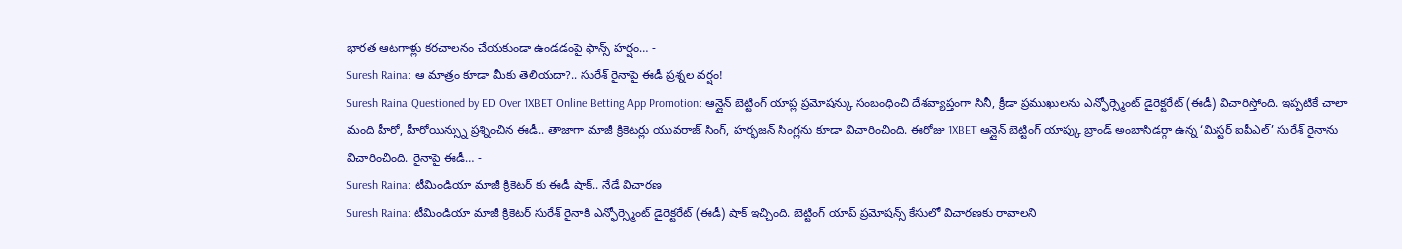భారత ఆటగాళ్లు కరచాలనం చేయకుండా ఉండడంపై ఫాన్స్ హర్షం… -
Suresh Raina: ఆ మాత్రం కూడా మీకు తెలియదా?.. సురేశ్ రైనాపై ఈడీ ప్రశ్నల వర్షం!
Suresh Raina Questioned by ED Over 1XBET Online Betting App Promotion: ఆన్లైన్ బెట్టింగ్ యాప్ల ప్రమోషన్కు సంబంధించి దేశవ్యాప్తంగా సినీ, క్రీడా ప్రముఖులను ఎన్ఫోర్స్మెంట్ డైరెక్టరేట్ (ఈడీ) విచారిస్తోంది. ఇప్పటికే చాలా మంది హీరో, హీరోయిన్స్ను ప్రశ్నించిన ఈడీ.. తాజాగా మాజీ క్రికెటర్లు యువరాజ్ సింగ్, హర్భజన్ సింగ్లను కూడా విచారించింది. ఈరోజు 1XBET ఆన్లైన్ బెట్టింగ్ యాప్కు బ్రాండ్ అంబాసిడర్గా ఉన్న ‘మిస్టర్ ఐపీఎల్’ సురేశ్ రైనాను విచారించింది. రైనాపై ఈడీ… -
Suresh Raina: టీమిండియా మాజీ క్రికెటర్ కు ఈడీ షాక్.. నేడే విచారణ
Suresh Raina: టీమిండియా మాజీ క్రికెటర్ సురేశ్ రైనాకి ఎన్ఫోర్స్మెంట్ డైరెక్టరేట్ (ఈడీ) షాక్ ఇచ్చింది. బెట్టింగ్ యాప్ ప్రమోషన్స్ కేసులో విచారణకు రావాలని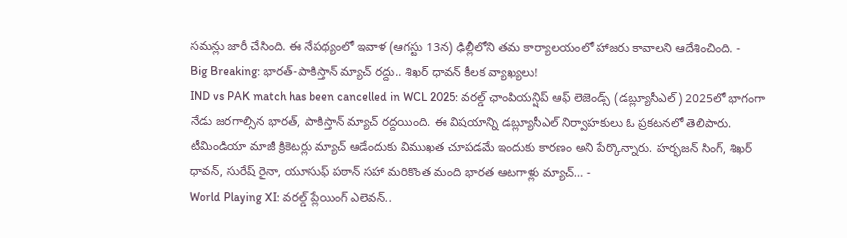సమన్లు జారీ చేసింది. ఈ నేపథ్యంలో ఇవాళ (ఆగస్టు 13న) ఢిల్లీలోని తమ కార్యాలయంలో హాజరు కావాలని ఆదేశించింది. -
Big Breaking: భారత్-పాకిస్తాన్ మ్యాచ్ రద్దు.. శిఖర్ ధావన్ కీలక వ్యాఖ్యలు!
IND vs PAK match has been cancelled in WCL 2025: వరల్డ్ ఛాంపియన్షిప్ ఆఫ్ లెజెండ్స్ (డబ్ల్యూసీఎల్) 2025లో భాగంగా నేడు జరగాల్సిన భారత్, పాకిస్తాన్ మ్యాచ్ రద్దయింది. ఈ విషయాన్ని డబ్ల్యూసీఎల్ నిర్వాహకులు ఓ ప్రకటనలో తెలిపారు. టీమిండియా మాజీ క్రికెటర్లు మ్యాచ్ ఆడేందుకు విముఖత చూపడమే ఇందుకు కారణం అని పేర్కొన్నారు. హర్భజన్ సింగ్, శిఖర్ ధావన్, సురేష్ రైనా, యూసుఫ్ పఠాన్ సహా మరికొంత మంది భారత ఆటగాళ్లు మ్యాచ్… -
World Playing XI: వరల్డ్ ప్లేయింగ్ ఎలెవన్..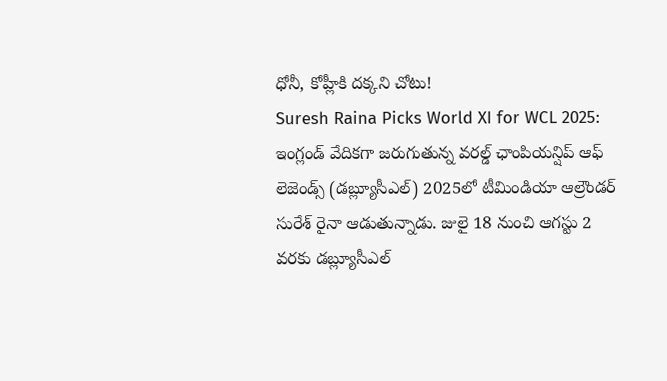ధోనీ, కోహ్లీకి దక్కని చోటు!
Suresh Raina Picks World XI for WCL 2025: ఇంగ్లండ్ వేదికగా జరుగుతున్న వరల్డ్ ఛాంపియన్షిప్ ఆఫ్ లెజెండ్స్ (డబ్ల్యూసీఎల్) 2025లో టీమిండియా ఆల్రౌండర్ సురేశ్ రైనా ఆడుతున్నాడు. జులై 18 నుంచి ఆగస్టు 2 వరకు డబ్ల్యూసీఎల్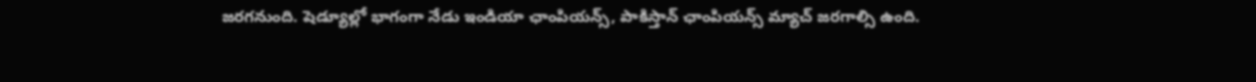జరగనుంది. షెడ్యూల్లో భాగంగా నేడు ఇండియా ఛాంపియన్స్, పాకిస్తాన్ ఛాంపియన్స్ మ్యాచ్ జరగాల్సి ఉంది.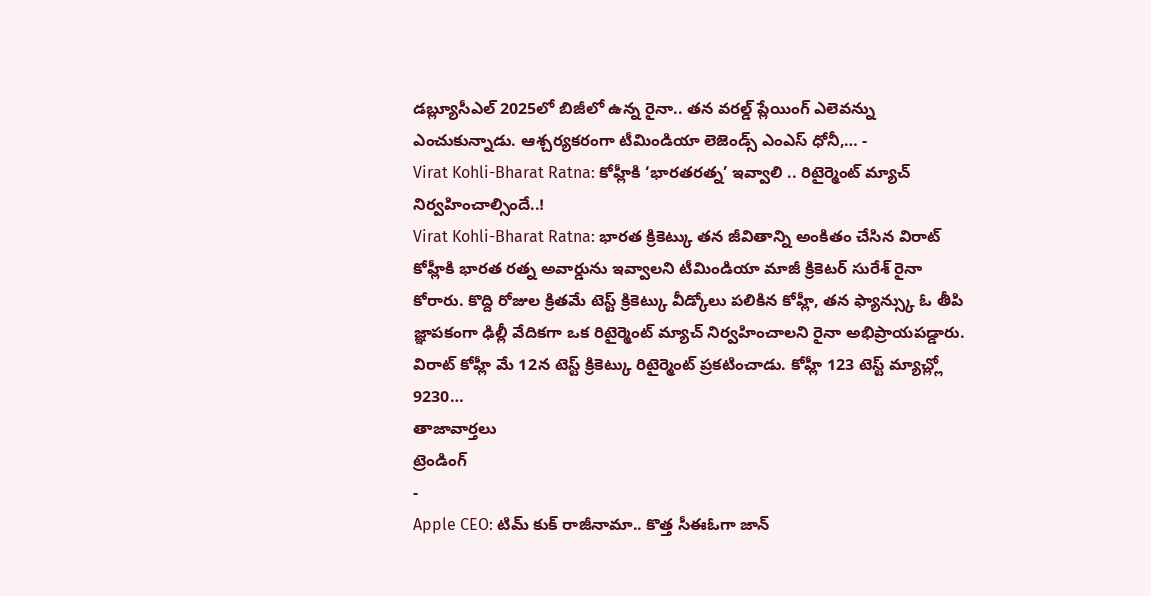డబ్ల్యూసీఎల్ 2025లో బిజీలో ఉన్న రైనా.. తన వరల్డ్ ప్లేయింగ్ ఎలెవన్ను ఎంచుకున్నాడు. ఆశ్చర్యకరంగా టీమిండియా లెజెండ్స్ ఎంఎస్ ధోనీ,… -
Virat Kohli-Bharat Ratna: కోహ్లీకి ‘భారతరత్న’ ఇవ్వాలి .. రిటైర్మెంట్ మ్యాచ్ నిర్వహించాల్సిందే..!
Virat Kohli-Bharat Ratna: భారత క్రికెట్కు తన జీవితాన్ని అంకితం చేసిన విరాట్ కోహ్లీకి భారత రత్న అవార్డును ఇవ్వాలని టీమిండియా మాజీ క్రికెటర్ సురేశ్ రైనా కోరారు. కొద్ది రోజుల క్రితమే టెస్ట్ క్రికెట్కు వీడ్కోలు పలికిన కోహ్లీ, తన ఫ్యాన్స్కు ఓ తీపి జ్ఞాపకంగా ఢిల్లీ వేదికగా ఒక రిటైర్మెంట్ మ్యాచ్ నిర్వహించాలని రైనా అభిప్రాయపడ్డారు. విరాట్ కోహ్లీ మే 12న టెస్ట్ క్రికెట్కు రిటైర్మెంట్ ప్రకటించాడు. కోహ్లీ 123 టెస్ట్ మ్యాచ్ల్లో 9230…
తాజావార్తలు
ట్రెండింగ్
-
Apple CEO: టిమ్ కుక్ రాజీనామా.. కొత్త సీఈఓగా జాన్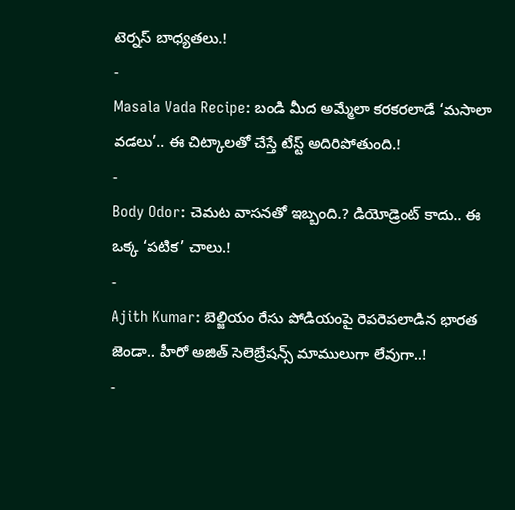టెర్నస్ బాధ్యతలు.!
-
Masala Vada Recipe: బండి మీద అమ్మేలా కరకరలాడే ‘మసాలా వడలు’.. ఈ చిట్కాలతో చేస్తే టేస్ట్ అదిరిపోతుంది.!
-
Body Odor: చెమట వాసనతో ఇబ్బంది.? డియోడ్రెంట్ కాదు.. ఈ ఒక్క ‘పటిక’ చాలు.!
-
Ajith Kumar: బెల్జియం రేసు పోడియంపై రెపరెపలాడిన భారత జెండా.. హీరో అజిత్ సెలెబ్రేషన్స్ మాములుగా లేవుగా..!
-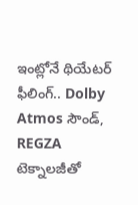ఇంట్లోనే థియేటర్ ఫీలింగ్.. Dolby Atmos సౌండ్, REGZA టెక్నాలజీతో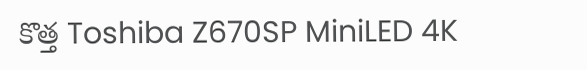కొత్త Toshiba Z670SP MiniLED 4K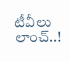టీవీలు లాంచ్..!